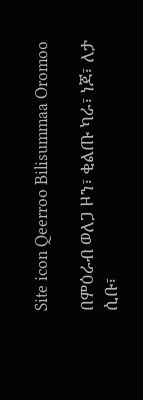Site icon Qeerroo Bilisummaa Oromoo

በምዕራብ ወለጋ ዞን፣ ቂልጡ ካራ፣ ነጆ፣ ለታ ሲቡ፣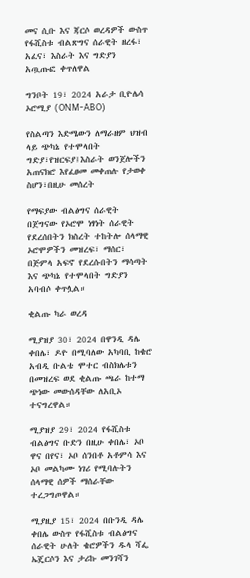መና ሲቡ እና ጃርሶ ወረዳዎች ውስጥ የፋሺስቱ ብልጽግና ሰራዊት ዘረፋ፣ አፈና፣ እስራት እና ግድያን አጧጡፎ ቀጥለዋል

ግንቦት 19፣ 2024 አራታ ቢዮሌሳ ኦሮሚያ (ONM-ABO)

የስልጣን እድሜውን ለማራዘም ህዝብ ላይ ጭካኔ የተሞላበት ግድያ፣የዝርፍያ፤እስራት ወንጀሎችን አጠናክሮ እየፈፀመ መቀጠሉ የታወቀ ስሆን፣በዚሁ መሰረት

የማፍያው ብልፅግና ሰራዊት በጀግናው የኦሮሞ ነፃነት ሰራዊት የደረሰበትን ክስረት ተከትሎ ሰላማዊ ኦሮሞዎችን መዝረፍ፣ ማሰር፣ በጅምላ አፍኖ የደረሱበትን ማሳጣት እና ጭካኔ የተሞላበት ግድያን አባብሶ ቀጥሏል።

ቂልጡ ካራ ወረዳ

ሚያዝያ 30፣ 2024 በዋንዲ ዳሌ ቀበሌ፣ ዶዮ በሚባለው አካባቢ ከቄሮ አብዲ ቡልቴ ሞተር ብስክሌቱን በመዝረፍ ወደ ቂልጡ ጫራ ከተማ ጭነው መውሰዳቸው ለአቢኦ ተናግረዋል።

ሚያዝያ 29፣ 2024 የፋሺስቱ ብልፅግና ቡድን በዚሁ ቀበሌ፣ ኦቦ ዋና በየና፣ ኦቦ ሰንበቶ አቶምሳ እና ኦቦ መልካሙ ነገሪ የሚባሉትን ሰላማዊ ሰዎች ማሰራቸው ተረጋግጦዋል።

ሚያዚያ 15፣ 2024 በቡንዲ ዳሌ ቀበሌ ውስጥ የፋሺስቱ ብልፅግና ሰራዊት ሁለት ቄሮዎችን ዱላ ሻፌ ኤጄርሶን እና ታሪኩ መንገሻን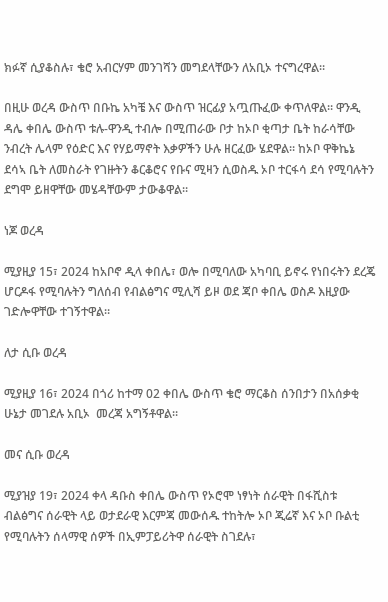ክፉኛ ሲያቆስሉ፣ ቄሮ አብርሃም መንገሻን መግደላቸውን ለአቢኦ ተናግረዋል።

በዚሁ ወረዳ ውስጥ በቡኬ አካቼ እና ውስጥ ዝርፊያ አጧጡፈው ቀጥለዋል። ዋንዲ ዳሌ ቀበሌ ውስጥ ቱሉ-ዋንዲ ተብሎ በሚጠራው ቦታ ከኦቦ ቂጣታ ቤት ከራሳቸው ንብረት ሌላም የዕድር እና የሃይማኖት እቃዎችን ሁሉ ዘርፈው ሄደዋል። ከኦቦ ዋቅኬኔ ደሳኣ ቤት ለመስራት የገዙትን ቆርቆሮና የቡና ሚዛን ሲወስዱ ኦቦ ተርፋሳ ደሳ የሚባሉትን ደግሞ ይዘዋቸው መሄዳቸውም ታውቆዋል።

ነጆ ወረዳ

ሚያዚያ 15፣ 2024 ከአቦኖ ዲላ ቀበሌ፣ ወሎ በሚባለው አካባቢ ይኖሩ የነበሩትን ደረጄ ሆርዶፋ የሚባሉትን ግለሰብ የብልፅግና ሚሊሻ ይዞ ወደ ጃቦ ቀበሌ ወስዶ እዚያው ገድሎዋቸው ተገኝተዋል።

ለታ ሲቡ ወረዳ

ሚያዚያ 16፣ 2024 በጎሪ ከተማ 02 ቀበሌ ውስጥ ቄሮ ማርቆስ ሰንበታን በአሰቃቂ ሁኔታ መገደሉ አቢኦ  መረጃ አግኝቶዋል።

መና ሲቡ ወረዳ

ሚያዝያ 19፣ 2024 ቀላ ዳቡስ ቀበሌ ውስጥ የኦሮሞ ነፃነት ሰራዊት በፋሺስቱ ብልፅግና ሰራዊት ላይ ወታደራዊ እርምጃ መውሰዱ ተከትሎ ኦቦ ጂሬኛ እና ኦቦ ቡልቲ የሚባሉትን ሰላማዊ ሰዎች በኢምፓይሪትዋ ሰራዊት ስገደሉ፣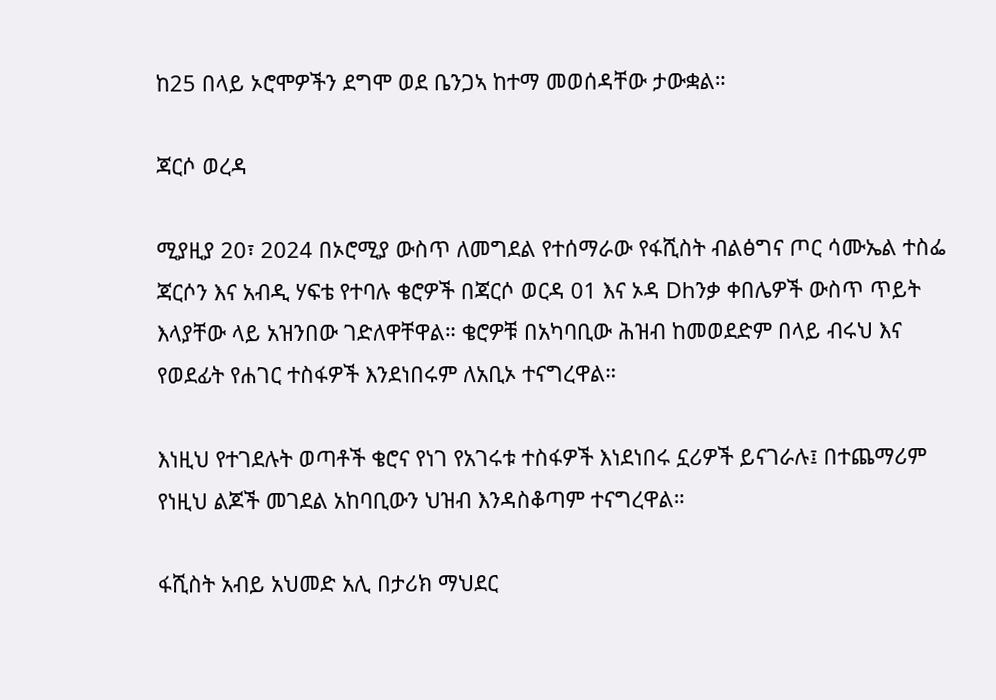ከ25 በላይ ኦሮሞዎችን ደግሞ ወደ ቤንጋኣ ከተማ መወሰዳቸው ታውቋል።

ጃርሶ ወረዳ

ሚያዚያ 20፣ 2024 በኦሮሚያ ውስጥ ለመግደል የተሰማራው የፋሺስት ብልፅግና ጦር ሳሙኤል ተስፌ ጃርሶን እና አብዲ ሃፍቴ የተባሉ ቄሮዎች በጃርሶ ወርዳ 01 እና ኦዳ Dhንቃ ቀበሌዎች ውስጥ ጥይት እላያቸው ላይ አዝንበው ገድለዋቸዋል። ቄሮዎቹ በአካባቢው ሕዝብ ከመወደድም በላይ ብሩህ እና የወደፊት የሐገር ተስፋዎች እንደነበሩም ለአቢኦ ተናግረዋል።

እነዚህ የተገደሉት ወጣቶች ቄሮና የነገ የአገሩቱ ተስፋዎች እነደነበሩ ኗሪዎች ይናገራሉ፤ በተጨማሪም የነዚህ ልጆች መገደል አከባቢውን ህዝብ እንዳስቆጣም ተናግረዋል።

ፋሺስት አብይ አህመድ አሊ በታሪክ ማህደር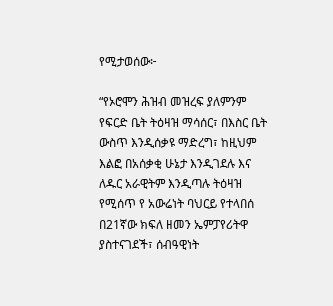የሚታወሰው፦

“የኦሮሞን ሕዝብ መዝረፍ ያለምንም የፍርድ ቤት ትዕዛዝ ማሳሰር፣ በእስር ቤት ውስጥ እንዲሰቃዩ ማድረግ፣ ከዚህም እልፎ በአሰቃቂ ሁኔታ እንዲገደሉ እና ለዱር አራዊትም እንዲጣሉ ትዕዛዝ የሚሰጥ የ አውሬነት ባህርይ የተላበሰ በ21ኛው ክፍለ ዘመን ኤምፓየሪትዋ ያስተናገደች፣ ሰብዓዊነት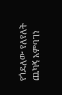የጎደለው የለየለት ጨካኝ አምባገነ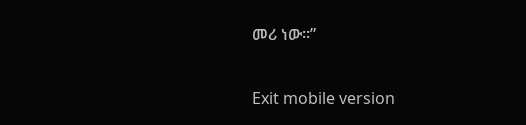መሪ ነው።”

Exit mobile version